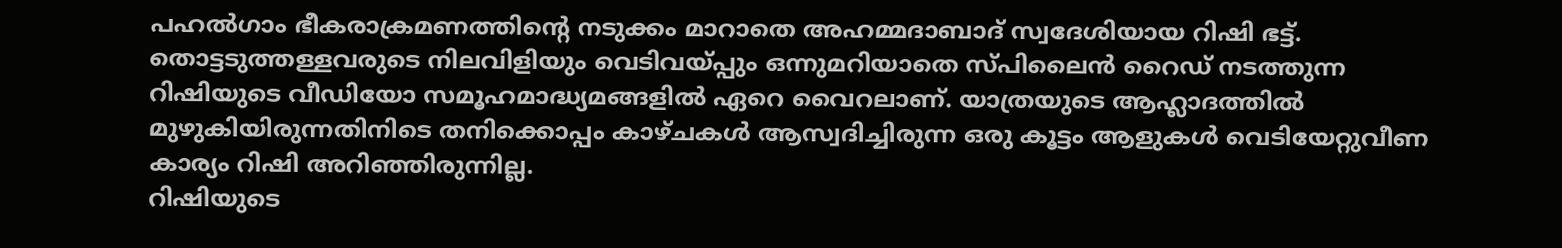പഹൽഗാം ഭീകരാക്രമണത്തിന്റെ നടുക്കം മാറാതെ അഹമ്മദാബാദ് സ്വദേശിയായ റിഷി ഭട്ട്. തൊട്ടടുത്തള്ളവരുടെ നിലവിളിയും വെടിവയ്പ്പും ഒന്നുമറിയാതെ സ്പിലൈൻ റൈഡ് നടത്തുന്ന റിഷിയുടെ വീഡിയോ സമൂഹമാദ്ധ്യമങ്ങളിൽ ഏറെ വൈറലാണ്. യാത്രയുടെ ആഹ്ലാദത്തിൽ മുഴുകിയിരുന്നതിനിടെ തനിക്കൊപ്പം കാഴ്ചകൾ ആസ്വദിച്ചിരുന്ന ഒരു കൂട്ടം ആളുകൾ വെടിയേറ്റുവീണ കാര്യം റിഷി അറിഞ്ഞിരുന്നില്ല.
റിഷിയുടെ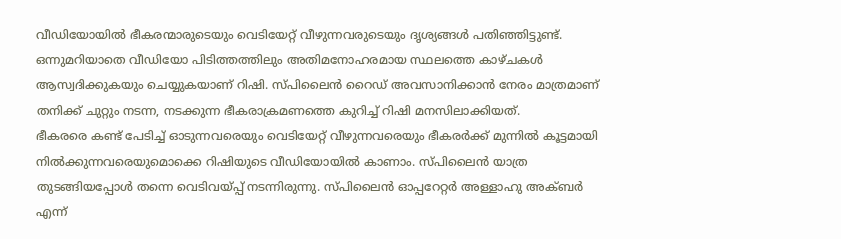വീഡിയോയിൽ ഭീകരന്മാരുടെയും വെടിയേറ്റ് വീഴുന്നവരുടെയും ദൃശ്യങ്ങൾ പതിഞ്ഞിട്ടുണ്ട്. ഒന്നുമറിയാതെ വീഡിയോ പിടിത്തത്തിലും അതിമനോഹരമായ സ്ഥലത്തെ കാഴ്ചകൾ ആസ്വദിക്കുകയും ചെയ്യുകയാണ് റിഷി. സ്പിലൈൻ റൈഡ് അവസാനിക്കാൻ നേരം മാത്രമാണ് തനിക്ക് ചുറ്റും നടന്ന, നടക്കുന്ന ഭീകരാക്രമണത്തെ കുറിച്ച് റിഷി മനസിലാക്കിയത്.
ഭീകരരെ കണ്ട് പേടിച്ച് ഓടുന്നവരെയും വെടിയേറ്റ് വീഴുന്നവരെയും ഭീകരർക്ക് മുന്നിൽ കൂട്ടമായി നിൽക്കുന്നവരെയുമൊക്കെ റിഷിയുടെ വീഡിയോയിൽ കാണാം. സ്പിലൈൻ യാത്ര തുടങ്ങിയപ്പോൾ തന്നെ വെടിവയ്പ്പ് നടന്നിരുന്നു. സ്പിലൈൻ ഓപ്പറേറ്റർ അള്ളാഹു അക്ബർ എന്ന്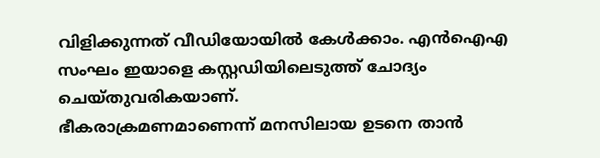വിളിക്കുന്നത് വീഡിയോയിൽ കേൾക്കാം. എൻഐഎ സംഘം ഇയാളെ കസ്റ്റഡിയിലെടുത്ത് ചോദ്യം ചെയ്തുവരികയാണ്.
ഭീകരാക്രമണമാണെന്ന് മനസിലായ ഉടനെ താൻ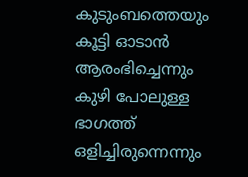കുടുംബത്തെയും കൂട്ടി ഓടാൻ ആരംഭിച്ചെന്നും കുഴി പോലുള്ള ഭാഗത്ത് ഒളിച്ചിരുന്നെന്നും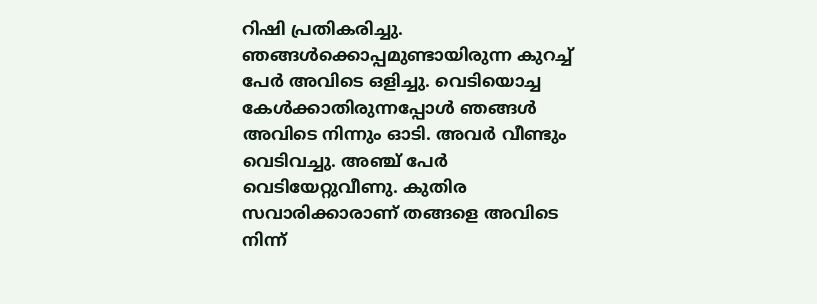റിഷി പ്രതികരിച്ചു. ഞങ്ങൾക്കൊപ്പമുണ്ടായിരുന്ന കുറച്ച് പേർ അവിടെ ഒളിച്ചു. വെടിയൊച്ച കേൾക്കാതിരുന്നപ്പോൾ ഞങ്ങൾ അവിടെ നിന്നും ഓടി. അവർ വീണ്ടും വെടിവച്ചു. അഞ്ച് പേർ വെടിയേറ്റുവീണു. കുതിര സവാരിക്കാരാണ് തങ്ങളെ അവിടെ നിന്ന്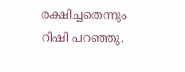രക്ഷിച്ചതെന്നും റിഷി പറഞ്ഞു.